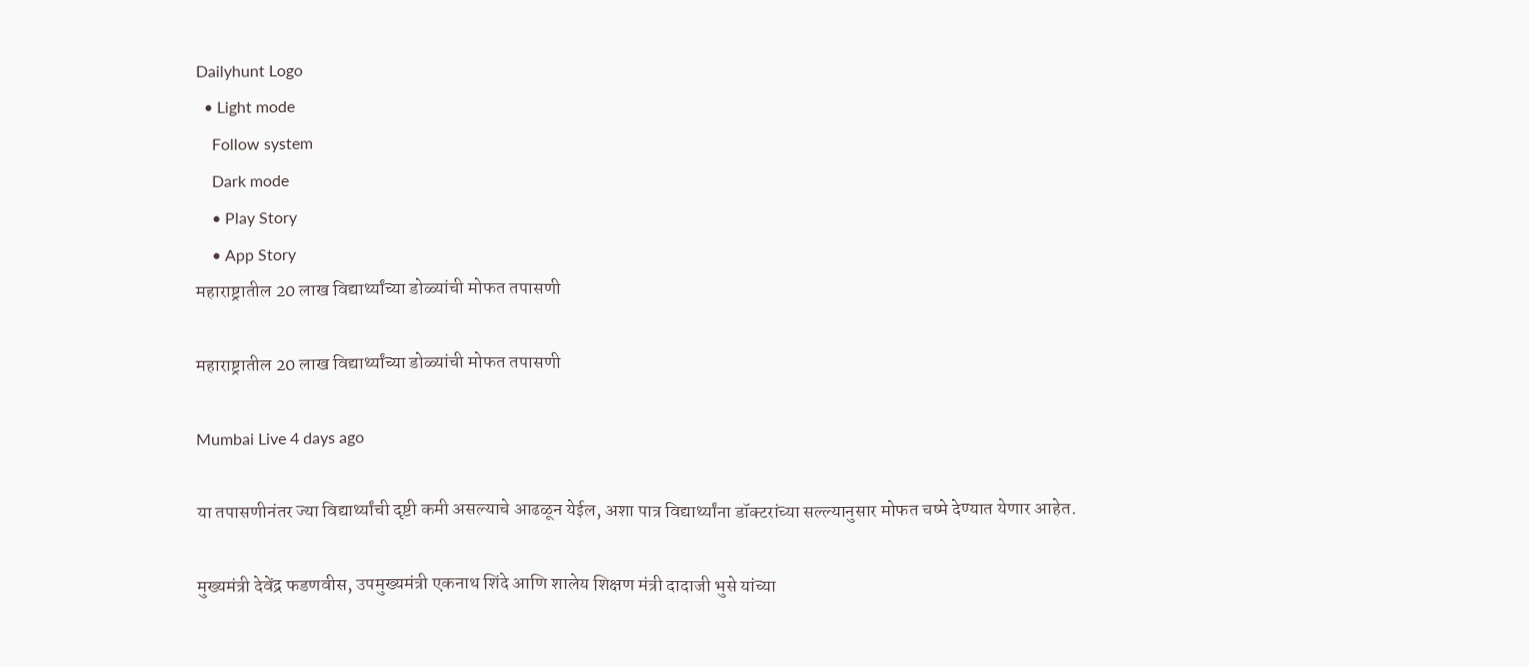Dailyhunt Logo
  • Light mode
    Follow system
    Dark mode
    • Play Story
    • App Story
महाराष्ट्रातील 20 लाख विद्यार्थ्यांच्या डोळ्यांची मोफत तपासणी

महाराष्ट्रातील 20 लाख विद्यार्थ्यांच्या डोळ्यांची मोफत तपासणी

Mumbai Live 4 days ago

या तपासणीनंतर ज्या विद्यार्थ्यांची दृष्टी कमी असल्याचे आढळून येईल, अशा पात्र विद्यार्थ्यांना डॉक्टरांच्या सल्ल्यानुसार मोफत चष्मे देण्यात येणार आहेत.

मुख्यमंत्री देवेंद्र फडणवीस, उपमुख्यमंत्री एकनाथ शिंदे आणि शालेय शिक्षण मंत्री दादाजी भुसे यांच्या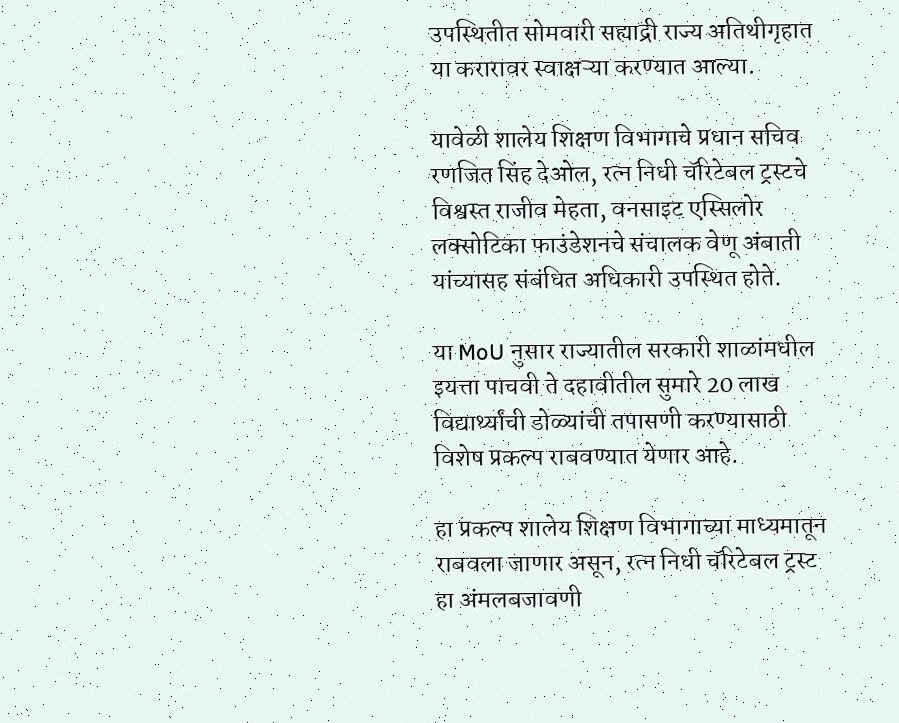उपस्थितीत सोमवारी सह्याद्री राज्य अतिथीगृहात या करारावर स्वाक्षऱ्या करण्यात आल्या.

यावेळी शालेय शिक्षण विभागाचे प्रधान सचिव रणजित सिंह देओल, रत्न निधी चॅरिटेबल ट्रस्टचे विश्वस्त राजीव मेहता, वनसाइट एस्सिलोर लक्सोटिका फाउंडेशनचे संचालक वेणू अंबाती यांच्यासह संबंधित अधिकारी उपस्थित होते.

या MoU नुसार राज्यातील सरकारी शाळांमधील इयत्ता पाचवी ते दहावीतील सुमारे 20 लाख विद्यार्थ्यांची डोळ्यांची तपासणी करण्यासाठी विशेष प्रकल्प राबवण्यात येणार आहे.

हा प्रकल्प शालेय शिक्षण विभागाच्या माध्यमातून राबवला जाणार असून, रत्न निधी चॅरिटेबल ट्रस्ट हा अंमलबजावणी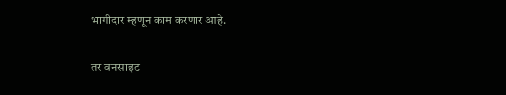भागीदार म्हणून काम करणार आहे.

तर वनसाइट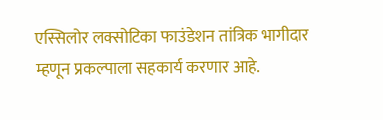एस्सिलोर लक्सोटिका फाउंडेशन तांत्रिक भागीदार म्हणून प्रकल्पाला सहकार्य करणार आहे.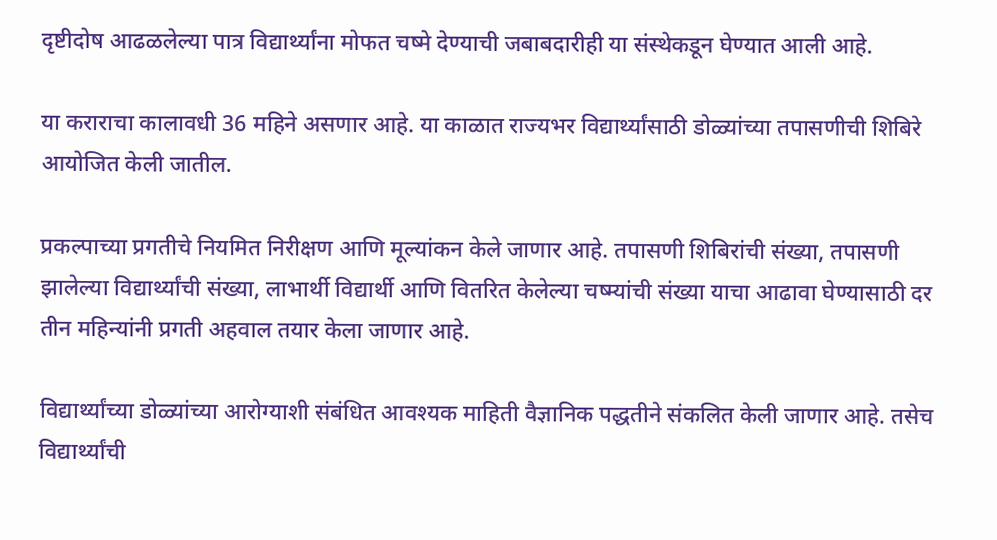दृष्टीदोष आढळलेल्या पात्र विद्यार्थ्यांना मोफत चष्मे देण्याची जबाबदारीही या संस्थेकडून घेण्यात आली आहे.

या कराराचा कालावधी 36 महिने असणार आहे. या काळात राज्यभर विद्यार्थ्यांसाठी डोळ्यांच्या तपासणीची शिबिरे आयोजित केली जातील.

प्रकल्पाच्या प्रगतीचे नियमित निरीक्षण आणि मूल्यांकन केले जाणार आहे. तपासणी शिबिरांची संख्या, तपासणी झालेल्या विद्यार्थ्यांची संख्या, लाभार्थी विद्यार्थी आणि वितरित केलेल्या चष्म्यांची संख्या याचा आढावा घेण्यासाठी दर तीन महिन्यांनी प्रगती अहवाल तयार केला जाणार आहे.

विद्यार्थ्यांच्या डोळ्यांच्या आरोग्याशी संबंधित आवश्यक माहिती वैज्ञानिक पद्धतीने संकलित केली जाणार आहे. तसेच विद्यार्थ्यांची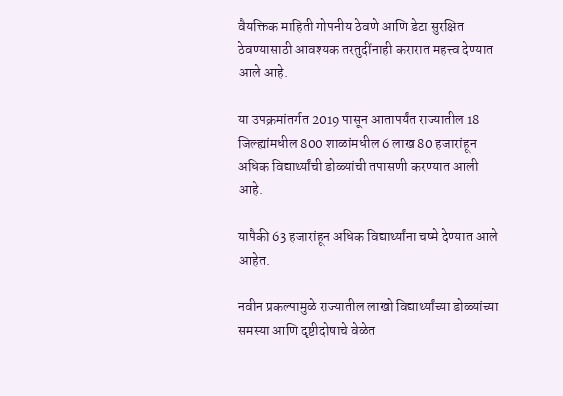वैयक्तिक माहिती गोपनीय ठेवणे आणि डेटा सुरक्षित ठेवण्यासाठी आवश्यक तरतुदींनाही करारात महत्त्व देण्यात आले आहे.

या उपक्रमांतर्गत 2019 पासून आतापर्यंत राज्यातील 18 जिल्ह्यांमधील 800 शाळांमधील 6 लाख 80 हजारांहून अधिक विद्यार्थ्यांची डोळ्यांची तपासणी करण्यात आली आहे.

यापैकी 63 हजारांहून अधिक विद्यार्थ्यांना चष्मे देण्यात आले आहेत.

नवीन प्रकल्पामुळे राज्यातील लाखो विद्यार्थ्यांच्या डोळ्यांच्या समस्या आणि दृष्टीदोषाचे वेळेत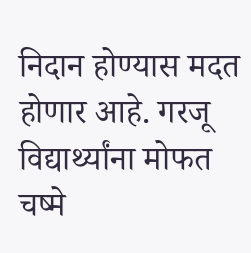निदान होण्यास मदत होणार आहे. गरजू विद्यार्थ्यांना मोफत चष्मे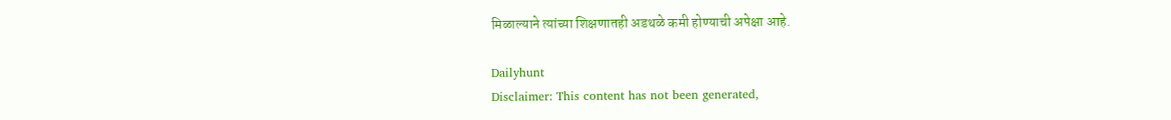मिळाल्याने त्यांच्या शिक्षणातही अडथळे कमी होण्याची अपेक्षा आहे.

Dailyhunt
Disclaimer: This content has not been generated,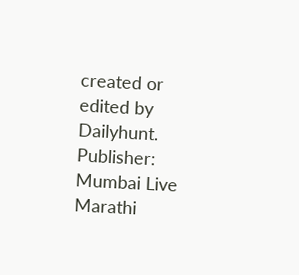created or edited by Dailyhunt. Publisher: Mumbai Live Marathi